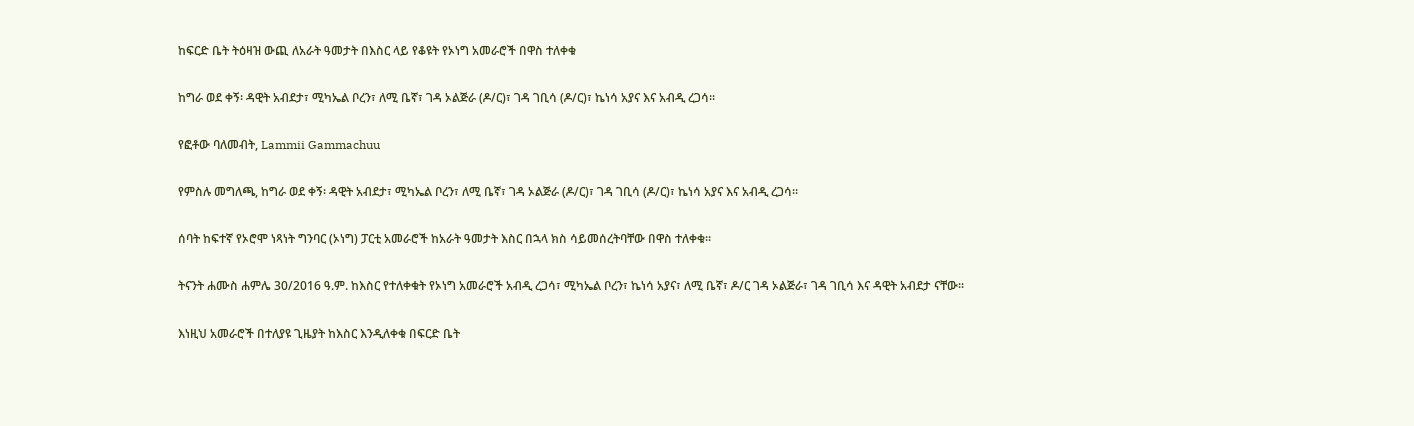ከፍርድ ቤት ትዕዛዝ ውጪ ለአራት ዓመታት በእስር ላይ የቆዩት የኦነግ አመራሮች በዋስ ተለቀቁ

ከግራ ወደ ቀኝ፡ ዳዊት አብደታ፣ ሚካኤል ቦረን፣ ለሚ ቤኛ፣ ገዳ ኦልጅራ (ዶ/ር)፣ ገዳ ገቢሳ (ዶ/ር)፣ ኬነሳ አያና እና አብዲ ረጋሳ።

የፎቶው ባለመብት, Lammii Gammachuu

የምስሉ መግለጫ, ከግራ ወደ ቀኝ፡ ዳዊት አብደታ፣ ሚካኤል ቦረን፣ ለሚ ቤኛ፣ ገዳ ኦልጅራ (ዶ/ር)፣ ገዳ ገቢሳ (ዶ/ር)፣ ኬነሳ አያና እና አብዲ ረጋሳ።

ሰባት ከፍተኛ የኦሮሞ ነጻነት ግንባር (ኦነግ) ፓርቲ አመራሮች ከአራት ዓመታት እስር በኋላ ክስ ሳይመሰረትባቸው በዋስ ተለቀቁ።

ትናንት ሐሙስ ሐምሌ 30/2016 ዓ.ም. ከእስር የተለቀቁት የኦነግ አመራሮች አብዲ ረጋሳ፣ ሚካኤል ቦረን፣ ኬነሳ አያና፣ ለሚ ቤኛ፣ ዶ/ር ገዳ ኦልጅራ፣ ገዳ ገቢሳ እና ዳዊት አብደታ ናቸው።

እነዚህ አመራሮች በተለያዩ ጊዜያት ከእስር እንዲለቀቁ በፍርድ ቤት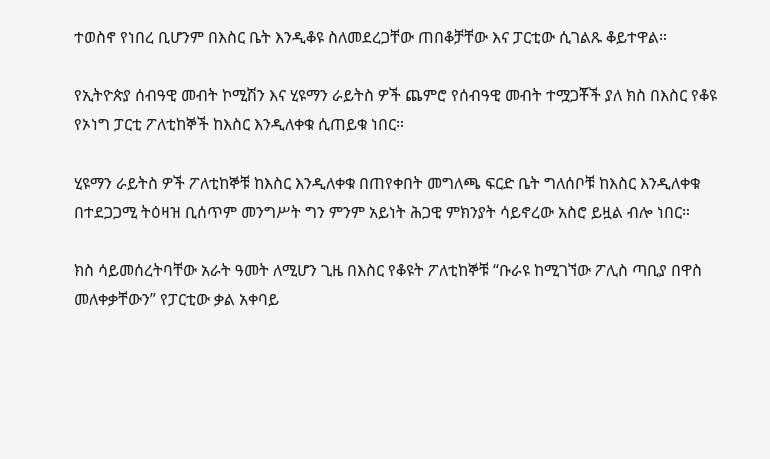ተወስኖ የነበረ ቢሆንም በእስር ቤት እንዲቆዩ ስለመደረጋቸው ጠበቆቻቸው እና ፓርቲው ሲገልጹ ቆይተዋል።

የኢትዮጵያ ሰብዓዊ መብት ኮሚሽን እና ሂዩማን ራይትስ ዎች ጨምሮ የሰብዓዊ መብት ተሟጋቾች ያለ ክስ በእስር የቆዩ የኦነግ ፓርቲ ፖለቲከኞች ከእስር እንዲለቀቁ ሲጠይቁ ነበር።

ሂዩማን ራይትስ ዎች ፖለቲከኞቹ ከእስር እንዲለቀቁ በጠየቀበት መግለጫ ፍርድ ቤት ግለሰቦቹ ከእስር እንዲለቀቁ በተደጋጋሚ ትዕዛዝ ቢሰጥም መንግሥት ግን ምንም አይነት ሕጋዊ ምክንያት ሳይኖረው አስሮ ይዟል ብሎ ነበር።

ክስ ሳይመሰረትባቸው አራት ዓመት ለሚሆን ጊዜ በእስር የቆዩት ፖለቲከኞቹ “ቡራዩ ከሚገኘው ፖሊስ ጣቢያ በዋስ መለቀቃቸውን” የፓርቲው ቃል አቀባይ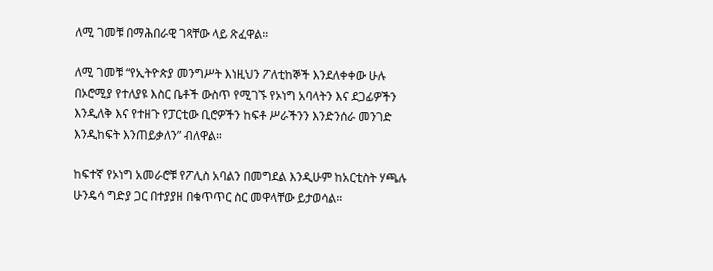ለሚ ገመቹ በማሕበራዊ ገጻቸው ላይ ጽፈዋል።

ለሚ ገመቹ “የኢትዮጵያ መንግሥት እነዚህን ፖለቲከኞች እንደለቀቀው ሁሉ በኦሮሚያ የተለያዩ እስር ቤቶች ውስጥ የሚገኙ የኦነግ አባላትን እና ደጋፊዎችን እንዲለቅ እና የተዘጉ የፓርቲው ቢሮዎችን ከፍቶ ሥራችንን እንድንሰራ መንገድ እንዲከፍት እንጠይቃለን” ብለዋል።

ከፍተኛ የኦነግ አመራሮቹ የፖሊስ አባልን በመግደል እንዲሁም ከአርቲስት ሃጫሉ ሁንዴሳ ግድያ ጋር በተያያዘ በቁጥጥር ስር መዋላቸው ይታወሳል።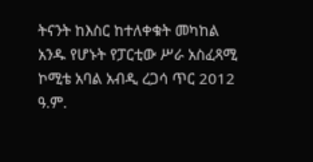ትናንት ከእስር ከተለቀቁት መካከል አንዱ የሆኑት የፓርቲው ሥራ አስፈጻሚ ኮሚቴ አባል አብዲ ረጋሳ ጥር 2012 ዓ.ም.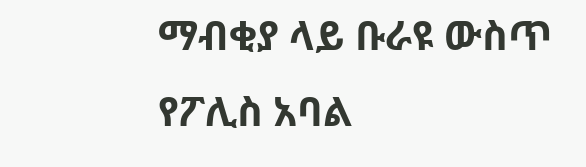ማብቂያ ላይ ቡራዩ ውስጥ የፖሊስ አባል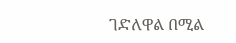ገድለዋል በሚል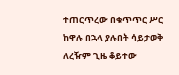ተጠርጥረው በቁጥጥር ሥር ከዋሉ በኋላ ያሉበት ሳይታወቅ ለረዥም ጊዜ ቆይተው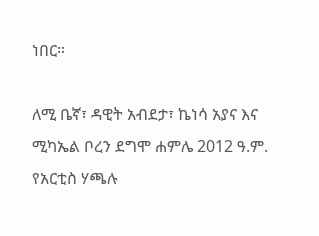ነበር።

ለሚ ቤኛ፣ ዳዊት አብደታ፣ ኬነሳ አያና እና ሚካኤል ቦረን ደግሞ ሐምሌ 2012 ዓ.ም. የአርቲስ ሃጫሉ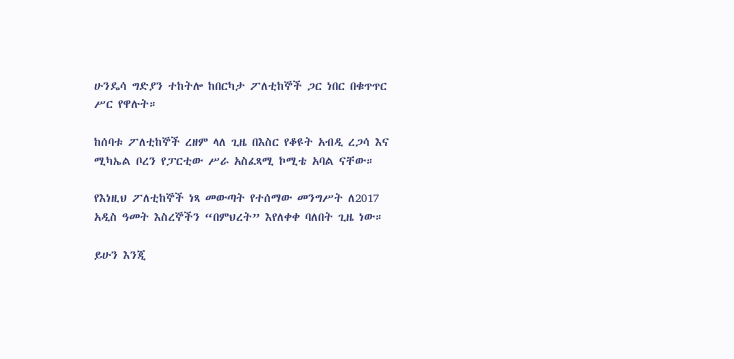ሁንዴሳ ግድያን ተከትሎ ከበርካታ ፖለቲከኞች ጋር ነበር በቁጥጥር ሥር የዋሉት።

ከሰባቱ ፖለቲከኞች ረዘም ላለ ጊዜ በእስር የቆዩት አብዲ ረጋሳ እና ሚካኤል ቦረን የፓርቲው ሥራ አስፈጻሚ ኮሚቴ አባል ናቸው።

የእነዚህ ፖለቲከኞች ነጻ መውጣት የተሰማው መንግሥት ለ2017 አዲስ ዓመት እስረኞችን “በምህረት” እየለቀቀ ባለበት ጊዜ ነው።

ይሁን እንጂ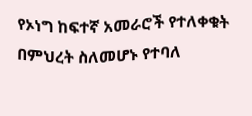የኦነግ ከፍተኛ አመራሮች የተለቀቁት በምህረት ስለመሆኑ የተባለ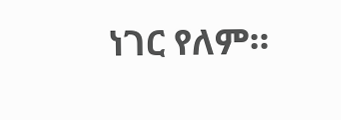ነገር የለም።